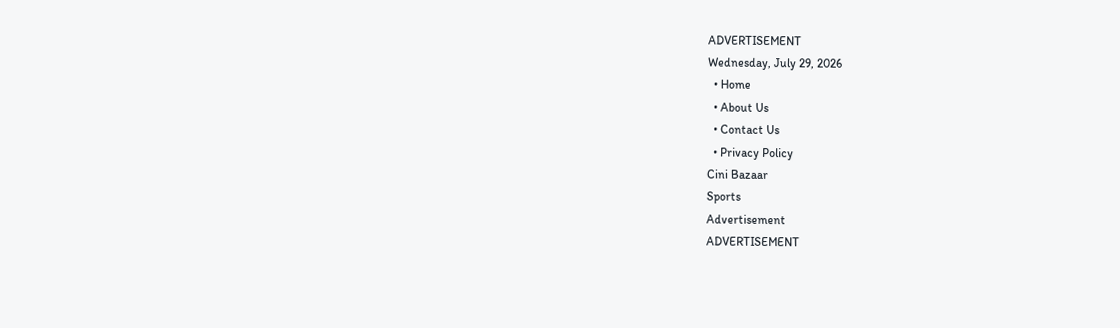ADVERTISEMENT
Wednesday, July 29, 2026
  • Home
  • About Us
  • Contact Us
  • Privacy Policy
Cini Bazaar
Sports
Advertisement
ADVERTISEMENT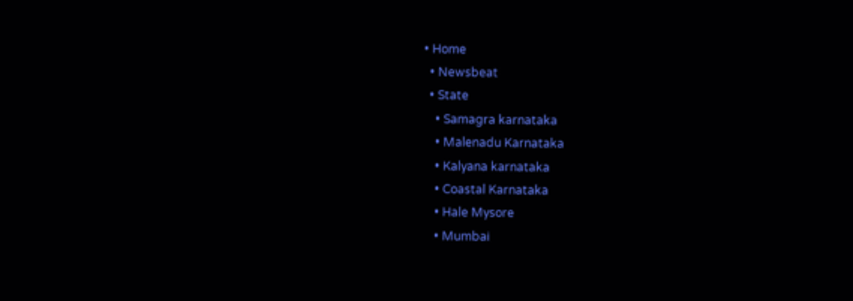• Home
  • Newsbeat
  • State
    • Samagra karnataka
    • Malenadu Karnataka
    • Kalyana karnataka
    • Coastal Karnataka
    • Hale Mysore
    • Mumbai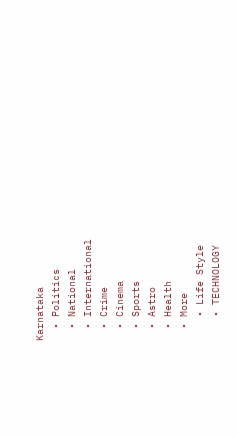Karnataka
  • Politics
  • National
  • International
  • Crime
  • Cinema
  • Sports
  • Astro
  • Health
  • More
    • Life Style
    • TECHNOLOGY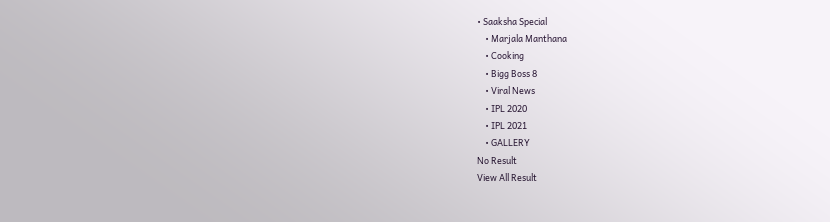• Saaksha Special
    • Marjala Manthana
    • Cooking
    • Bigg Boss 8
    • Viral News
    • IPL 2020
    • IPL 2021
    • GALLERY
No Result
View All Result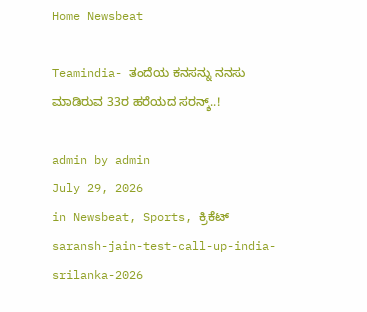Home Newsbeat

Teamindia- ತಂದೆಯ ಕನಸನ್ನು ನನಸು ಮಾಡಿರುವ 33ರ ಹರೆಯದ ಸರನ್ಶ್..!

admin by admin
July 29, 2026
in Newsbeat, Sports, ಕ್ರಿಕೆಟ್
saransh-jain-test-call-up-india-srilanka-2026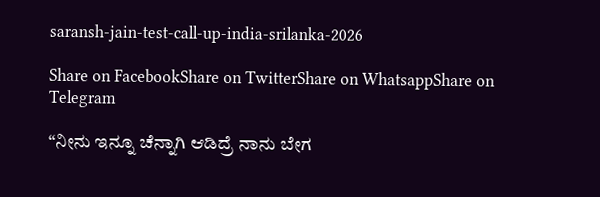saransh-jain-test-call-up-india-srilanka-2026

Share on FacebookShare on TwitterShare on WhatsappShare on Telegram

“ನೀನು ಇನ್ನೂ ಚೆನ್ನಾಗಿ ಆಡಿದ್ರೆ ನಾನು ಬೇಗ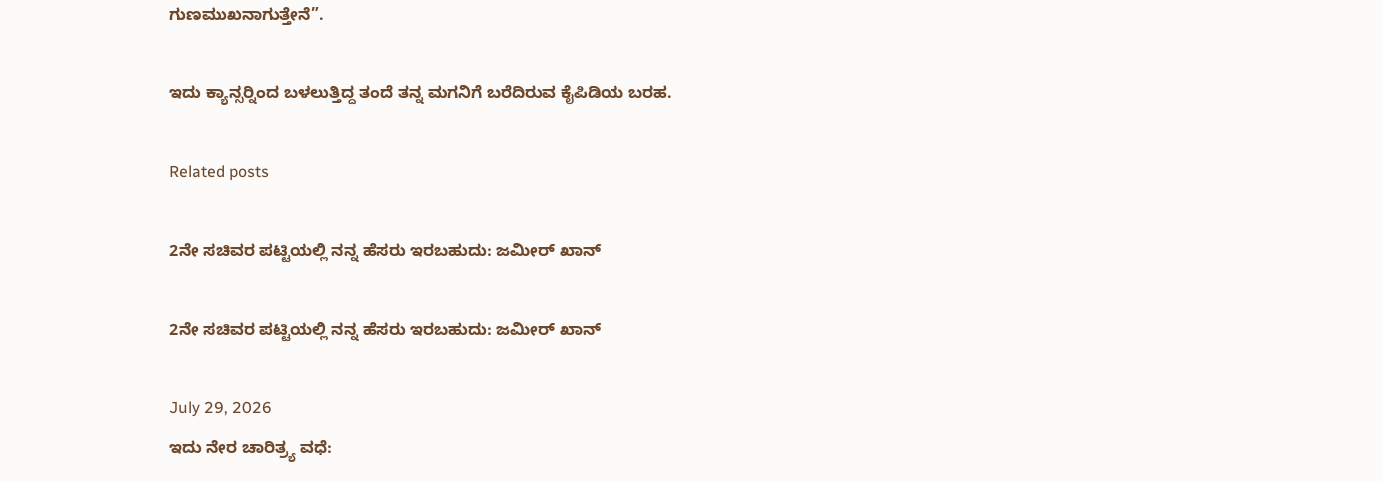ಗುಣಮುಖನಾಗುತ್ತೇನೆ”.

ಇದು ಕ್ಯಾನ್ಸರ್‍ನಿಂದ ಬಳಲುತ್ತಿದ್ದ ತಂದೆ ತನ್ನ ಮಗನಿಗೆ ಬರೆದಿರುವ ಕೈಪಿಡಿಯ ಬರಹ.

Related posts

2ನೇ ಸಚಿವರ ಪಟ್ಟಿಯಲ್ಲಿ ನನ್ನ ಹೆಸರು ಇರಬಹುದು: ಜಮೀರ್ ಖಾನ್

2ನೇ ಸಚಿವರ ಪಟ್ಟಿಯಲ್ಲಿ ನನ್ನ ಹೆಸರು ಇರಬಹುದು: ಜಮೀರ್ ಖಾನ್

July 29, 2026
ಇದು ನೇರ ಚಾರಿತ್ರ್ಯ ವಧೆ: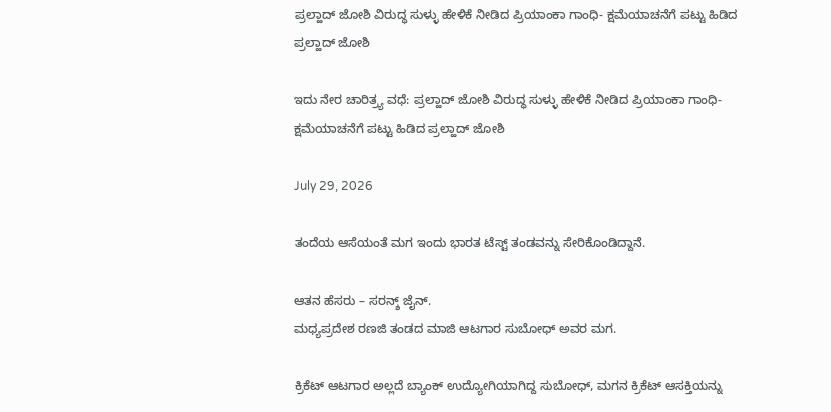ಪ್ರಲ್ಹಾದ್ ಜೋಶಿ ವಿರುದ್ಧ ಸುಳ್ಳು ಹೇಳಿಕೆ ನೀಡಿದ ಪ್ರಿಯಾಂಕಾ ಗಾಂಧಿ- ಕ್ಷಮೆಯಾಚನೆಗೆ ಪಟ್ಟು ಹಿಡಿದ ಪ್ರಲ್ಹಾದ್ ಜೋಶಿ

ಇದು ನೇರ ಚಾರಿತ್ರ್ಯ ವಧೆ: ಪ್ರಲ್ಹಾದ್ ಜೋಶಿ ವಿರುದ್ಧ ಸುಳ್ಳು ಹೇಳಿಕೆ ನೀಡಿದ ಪ್ರಿಯಾಂಕಾ ಗಾಂಧಿ- ಕ್ಷಮೆಯಾಚನೆಗೆ ಪಟ್ಟು ಹಿಡಿದ ಪ್ರಲ್ಹಾದ್ ಜೋಶಿ

July 29, 2026

ತಂದೆಯ ಆಸೆಯಂತೆ ಮಗ ಇಂದು ಭಾರತ ಟೆಸ್ಟ್ ತಂಡವನ್ನು ಸೇರಿಕೊಂಡಿದ್ದಾನೆ.

ಆತನ ಹೆಸರು – ಸರನ್ಶ್ ಜೈನ್.
ಮಧ್ಯಪ್ರದೇಶ ರಣಜಿ ತಂಡದ ಮಾಜಿ ಆಟಗಾರ ಸುಬೋಧ್ ಅವರ ಮಗ.

ಕ್ರಿಕೆಟ್ ಆಟಗಾರ ಅಲ್ಲದೆ ಬ್ಯಾಂಕ್ ಉದ್ಯೋಗಿಯಾಗಿದ್ದ ಸುಬೋಧ್, ಮಗನ ಕ್ರಿಕೆಟ್ ಆಸಕ್ತಿಯನ್ನು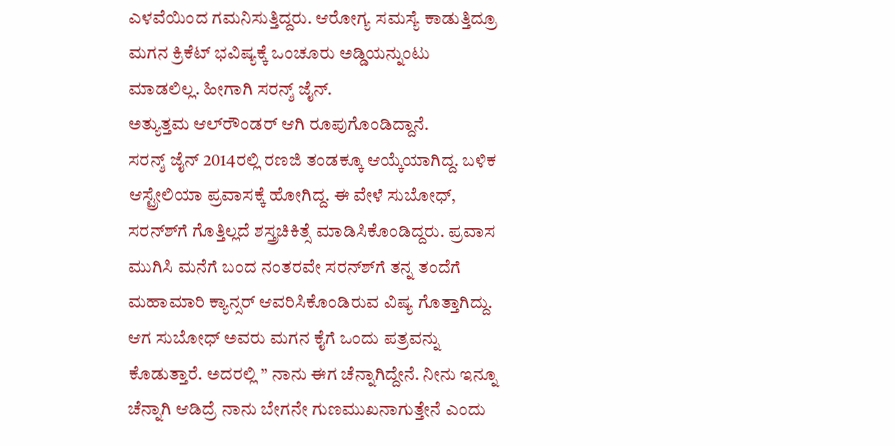ಎಳವೆಯಿಂದ ಗಮನಿಸುತ್ತಿದ್ದರು. ಆರೋಗ್ಯ ಸಮಸ್ಯೆ ಕಾಡುತ್ತಿದ್ರೂ ಮಗನ ಕ್ರಿಕೆಟ್ ಭವಿಷ್ಯಕ್ಕೆ ಒಂಚೂರು ಅಡ್ಡಿಯನ್ನುಂಟು ಮಾಡಲಿಲ್ಲ. ಹೀಗಾಗಿ ಸರನ್ಶ್ ಜೈನ್.
ಅತ್ಯುತ್ತಮ ಆಲ್‍ರೌಂಡರ್ ಆಗಿ ರೂಪುಗೊಂಡಿದ್ದಾನೆ.
ಸರನ್ಶ್ ಜೈನ್ 2014ರಲ್ಲಿ ರಣಜಿ ತಂಡಕ್ಕೂ ಆಯ್ಕೆಯಾಗಿದ್ದ. ಬಳಿಕ ಆಸ್ಟ್ರೇಲಿಯಾ ಪ್ರವಾಸಕ್ಕೆ ಹೋಗಿದ್ದ. ಈ ವೇಳೆ ಸುಬೋಧ್, ಸರನ್ಶ್‍ಗೆ ಗೊತ್ತಿಲ್ಲದೆ ಶಸ್ತ್ರಚಿಕಿತ್ಸೆ ಮಾಡಿಸಿಕೊಂಡಿದ್ದರು. ಪ್ರವಾಸ ಮುಗಿಸಿ ಮನೆಗೆ ಬಂದ ನಂತರವೇ ಸರನ್ಶ್‍ಗೆ ತನ್ನ ತಂದೆಗೆ ಮಹಾಮಾರಿ ಕ್ಯಾನ್ಸರ್ ಆವರಿಸಿಕೊಂಡಿರುವ ವಿಷ್ಯ ಗೊತ್ತಾಗಿದ್ದು. ಆಗ ಸುಬೋಧ್ ಅವರು ಮಗನ ಕೈಗೆ ಒಂದು ಪತ್ರವನ್ನು ಕೊಡುತ್ತಾರೆ. ಅದರಲ್ಲಿ ” ನಾನು ಈಗ ಚೆನ್ನಾಗಿದ್ದೇನೆ. ನೀನು ಇನ್ನೂ ಚೆನ್ನಾಗಿ ಆಡಿದ್ರೆ ನಾನು ಬೇಗನೇ ಗುಣಮುಖನಾಗುತ್ತೇನೆ ಎಂದು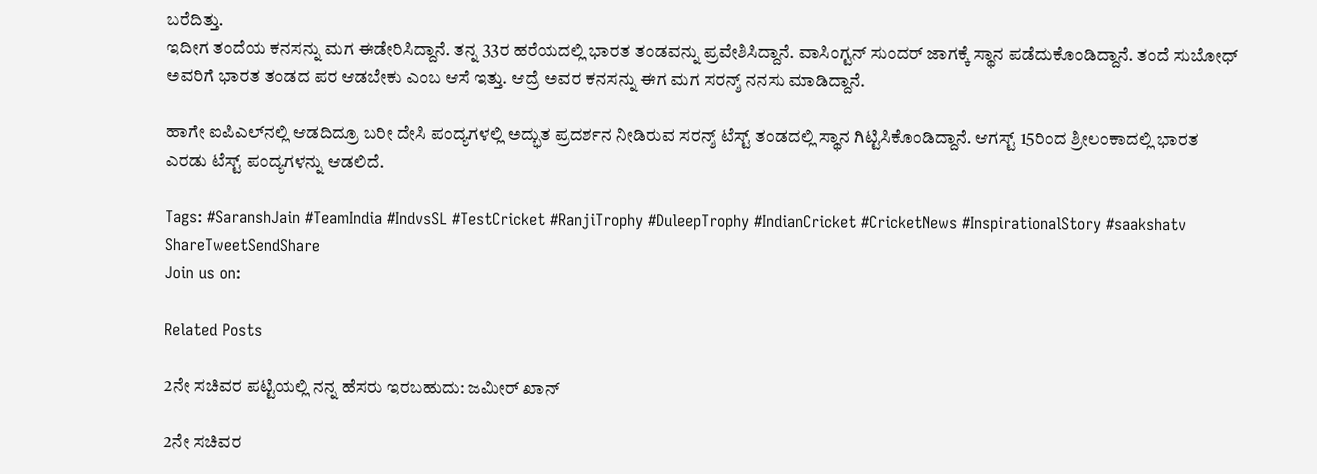ಬರೆದಿತ್ತು.
ಇದೀಗ ತಂದೆಯ ಕನಸನ್ನು ಮಗ ಈಡೇರಿಸಿದ್ದಾನೆ. ತನ್ನ 33ರ ಹರೆಯದಲ್ಲಿ ಭಾರತ ತಂಡವನ್ನು ಪ್ರವೇಶಿಸಿದ್ದಾನೆ. ವಾಸಿಂಗ್ಟನ್ ಸುಂದರ್ ಜಾಗಕ್ಕೆ ಸ್ಥಾನ ಪಡೆದುಕೊಂಡಿದ್ದಾನೆ. ತಂದೆ ಸುಬೋಧ್ ಅವರಿಗೆ ಭಾರತ ತಂಡದ ಪರ ಆಡಬೇಕು ಎಂಬ ಆಸೆ ಇತ್ತು. ಆದ್ರೆ ಅವರ ಕನಸನ್ನು ಈಗ ಮಗ ಸರನ್ಶ್ ನನಸು ಮಾಡಿದ್ದಾನೆ.

ಹಾಗೇ ಐಪಿಎಲ್‍ನಲ್ಲಿ ಆಡದಿದ್ರೂ ಬರೀ ದೇಸಿ ಪಂದ್ಯಗಳಲ್ಲಿ ಅದ್ಭುತ ಪ್ರದರ್ಶನ ನೀಡಿರುವ ಸರನ್ಶ್ ಟೆಸ್ಟ್ ತಂಡದಲ್ಲಿ ಸ್ಥಾನ ಗಿಟ್ಟಿಸಿಕೊಂಡಿದ್ದಾನೆ. ಆಗಸ್ಟ್ 15ರಿಂದ ಶ್ರೀಲಂಕಾದಲ್ಲಿ ಭಾರತ ಎರಡು ಟೆಸ್ಟ್ ಪಂದ್ಯಗಳನ್ನು ಆಡಲಿದೆ.

Tags: #SaranshJain #TeamIndia #IndvsSL #TestCricket #RanjiTrophy #DuleepTrophy #IndianCricket #CricketNews #InspirationalStory #saakshatv
ShareTweetSendShare
Join us on:

Related Posts

2ನೇ ಸಚಿವರ ಪಟ್ಟಿಯಲ್ಲಿ ನನ್ನ ಹೆಸರು ಇರಬಹುದು: ಜಮೀರ್ ಖಾನ್

2ನೇ ಸಚಿವರ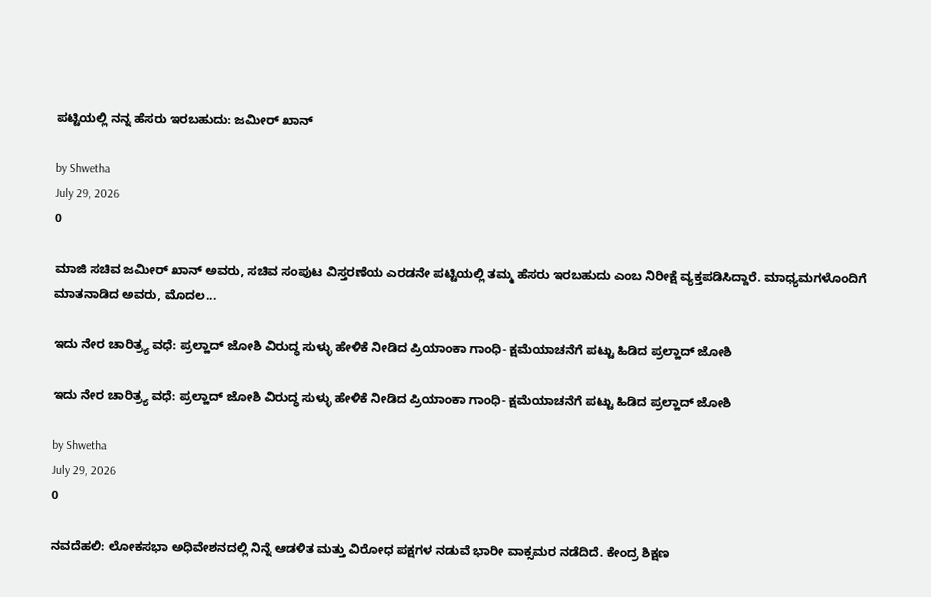ಪಟ್ಟಿಯಲ್ಲಿ ನನ್ನ ಹೆಸರು ಇರಬಹುದು: ಜಮೀರ್ ಖಾನ್

by Shwetha
July 29, 2026
0

ಮಾಜಿ ಸಚಿವ ಜಮೀರ್ ಖಾನ್ ಅವರು, ಸಚಿವ ಸಂಪುಟ ವಿಸ್ತರಣೆಯ ಎರಡನೇ ಪಟ್ಟಿಯಲ್ಲಿ ತಮ್ಮ ಹೆಸರು ಇರಬಹುದು ಎಂಬ ನಿರೀಕ್ಷೆ ವ್ಯಕ್ತಪಡಿಸಿದ್ದಾರೆ. ಮಾಧ್ಯಮಗಳೊಂದಿಗೆ ಮಾತನಾಡಿದ ಅವರು, ಮೊದಲ...

ಇದು ನೇರ ಚಾರಿತ್ರ್ಯ ವಧೆ: ಪ್ರಲ್ಹಾದ್ ಜೋಶಿ ವಿರುದ್ಧ ಸುಳ್ಳು ಹೇಳಿಕೆ ನೀಡಿದ ಪ್ರಿಯಾಂಕಾ ಗಾಂಧಿ- ಕ್ಷಮೆಯಾಚನೆಗೆ ಪಟ್ಟು ಹಿಡಿದ ಪ್ರಲ್ಹಾದ್ ಜೋಶಿ

ಇದು ನೇರ ಚಾರಿತ್ರ್ಯ ವಧೆ: ಪ್ರಲ್ಹಾದ್ ಜೋಶಿ ವಿರುದ್ಧ ಸುಳ್ಳು ಹೇಳಿಕೆ ನೀಡಿದ ಪ್ರಿಯಾಂಕಾ ಗಾಂಧಿ- ಕ್ಷಮೆಯಾಚನೆಗೆ ಪಟ್ಟು ಹಿಡಿದ ಪ್ರಲ್ಹಾದ್ ಜೋಶಿ

by Shwetha
July 29, 2026
0

ನವದೆಹಲಿ: ಲೋಕಸಭಾ ಅಧಿವೇಶನದಲ್ಲಿ ನಿನ್ನೆ ಆಡಳಿತ ಮತ್ತು ವಿರೋಧ ಪಕ್ಷಗಳ ನಡುವೆ ಭಾರೀ ವಾಕ್ಸಮರ ನಡೆದಿದೆ. ಕೇಂದ್ರ ಶಿಕ್ಷಣ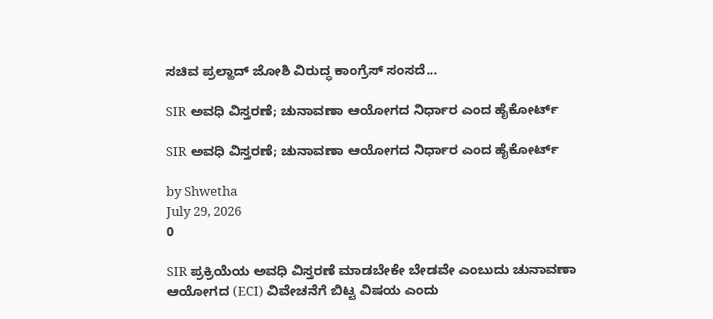ಸಚಿವ ಪ್ರಲ್ಹಾದ್ ಜೋಶಿ ವಿರುದ್ಧ ಕಾಂಗ್ರೆಸ್ ಸಂಸದೆ...

SIR ಅವಧಿ ವಿಸ್ತರಣೆ; ಚುನಾವಣಾ ಆಯೋಗದ ನಿರ್ಧಾರ ಎಂದ ಹೈಕೋರ್ಟ್

SIR ಅವಧಿ ವಿಸ್ತರಣೆ; ಚುನಾವಣಾ ಆಯೋಗದ ನಿರ್ಧಾರ ಎಂದ ಹೈಕೋರ್ಟ್

by Shwetha
July 29, 2026
0

SIR ಪ್ರಕ್ರಿಯೆಯ ಅವಧಿ ವಿಸ್ತರಣೆ ಮಾಡಬೇಕೇ ಬೇಡವೇ ಎಂಬುದು ಚುನಾವಣಾ ಆಯೋಗದ (ECI) ವಿವೇಚನೆಗೆ ಬಿಟ್ಟ ವಿಷಯ ಎಂದು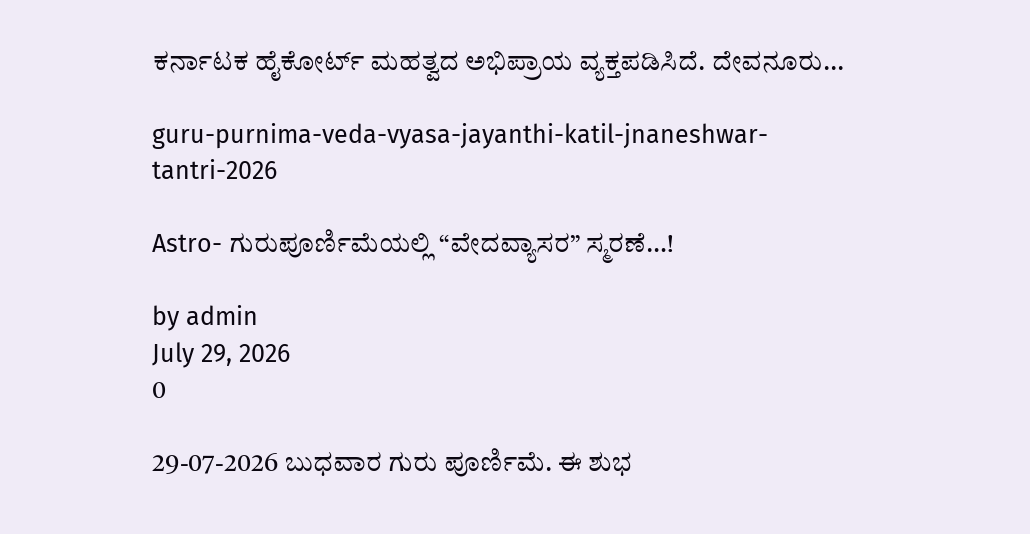ಕರ್ನಾಟಕ ಹೈಕೋರ್ಟ್ ಮಹತ್ವದ ಅಭಿಪ್ರಾಯ ವ್ಯಕ್ತಪಡಿಸಿದೆ. ದೇವನೂರು...

guru-purnima-veda-vyasa-jayanthi-katil-jnaneshwar-tantri-2026

Astro- ಗುರುಪೂರ್ಣಿಮೆಯ‌ಲ್ಲಿ “ವೇದವ್ಯಾಸರ” ಸ್ಮರಣೆ…!

by admin
July 29, 2026
0

29-07-2026 ಬುಧವಾರ ಗುರು ಪೂರ್ಣಿಮೆ. ಈ ಶುಭ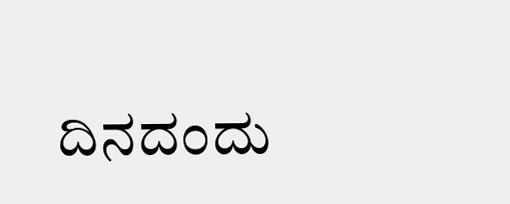ದಿನದಂದು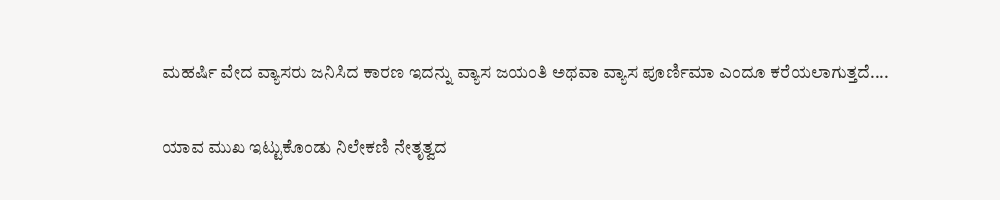ಮಹರ್ಷಿ ವೇದ ವ್ಯಾಸರು ಜನಿಸಿದ ಕಾರಣ ಇದನ್ನು ವ್ಯಾಸ ಜಯಂತಿ ಅಥವಾ ವ್ಯಾಸ ಪೂರ್ಣಿಮಾ ಎಂದೂ ಕರೆಯಲಾಗುತ್ತದೆ....

ಯಾವ ಮುಖ ಇಟ್ಟುಕೊಂಡು ನಿಲೇಕಣಿ ನೇತೃತ್ವದ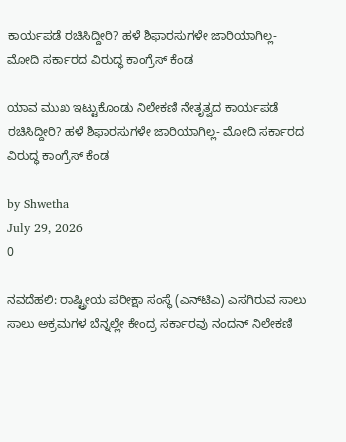ಕಾರ್ಯಪಡೆ ರಚಿಸಿದ್ದೀರಿ? ಹಳೆ ಶಿಫಾರಸುಗಳೇ ಜಾರಿಯಾಗಿಲ್ಲ- ಮೋದಿ ಸರ್ಕಾರದ ವಿರುದ್ಧ ಕಾಂಗ್ರೆಸ್ ಕೆಂಡ

ಯಾವ ಮುಖ ಇಟ್ಟುಕೊಂಡು ನಿಲೇಕಣಿ ನೇತೃತ್ವದ ಕಾರ್ಯಪಡೆ ರಚಿಸಿದ್ದೀರಿ? ಹಳೆ ಶಿಫಾರಸುಗಳೇ ಜಾರಿಯಾಗಿಲ್ಲ- ಮೋದಿ ಸರ್ಕಾರದ ವಿರುದ್ಧ ಕಾಂಗ್ರೆಸ್ ಕೆಂಡ

by Shwetha
July 29, 2026
0

ನವದೆಹಲಿ: ರಾಷ್ಟ್ರೀಯ ಪರೀಕ್ಷಾ ಸಂಸ್ಥೆ (ಎನ್‌ಟಿಎ) ಎಸಗಿರುವ ಸಾಲು ಸಾಲು ಅಕ್ರಮಗಳ ಬೆನ್ನಲ್ಲೇ ಕೇಂದ್ರ ಸರ್ಕಾರವು ನಂದನ್ ನಿಲೇಕಣಿ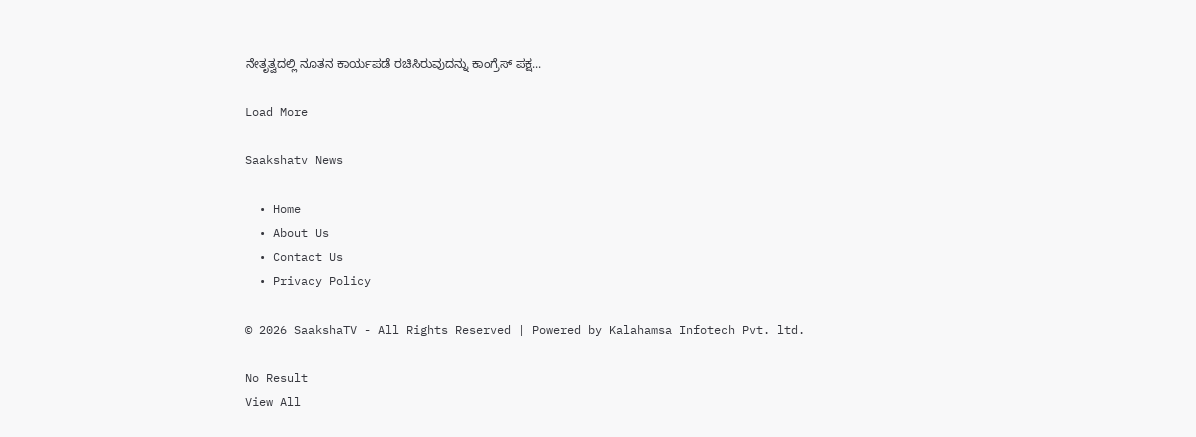ನೇತೃತ್ವದಲ್ಲಿ ನೂತನ ಕಾರ್ಯಪಡೆ ರಚಿಸಿರುವುದನ್ನು ಕಾಂಗ್ರೆಸ್ ಪಕ್ಷ...

Load More

Saakshatv News

  • Home
  • About Us
  • Contact Us
  • Privacy Policy

© 2026 SaakshaTV - All Rights Reserved | Powered by Kalahamsa Infotech Pvt. ltd.

No Result
View All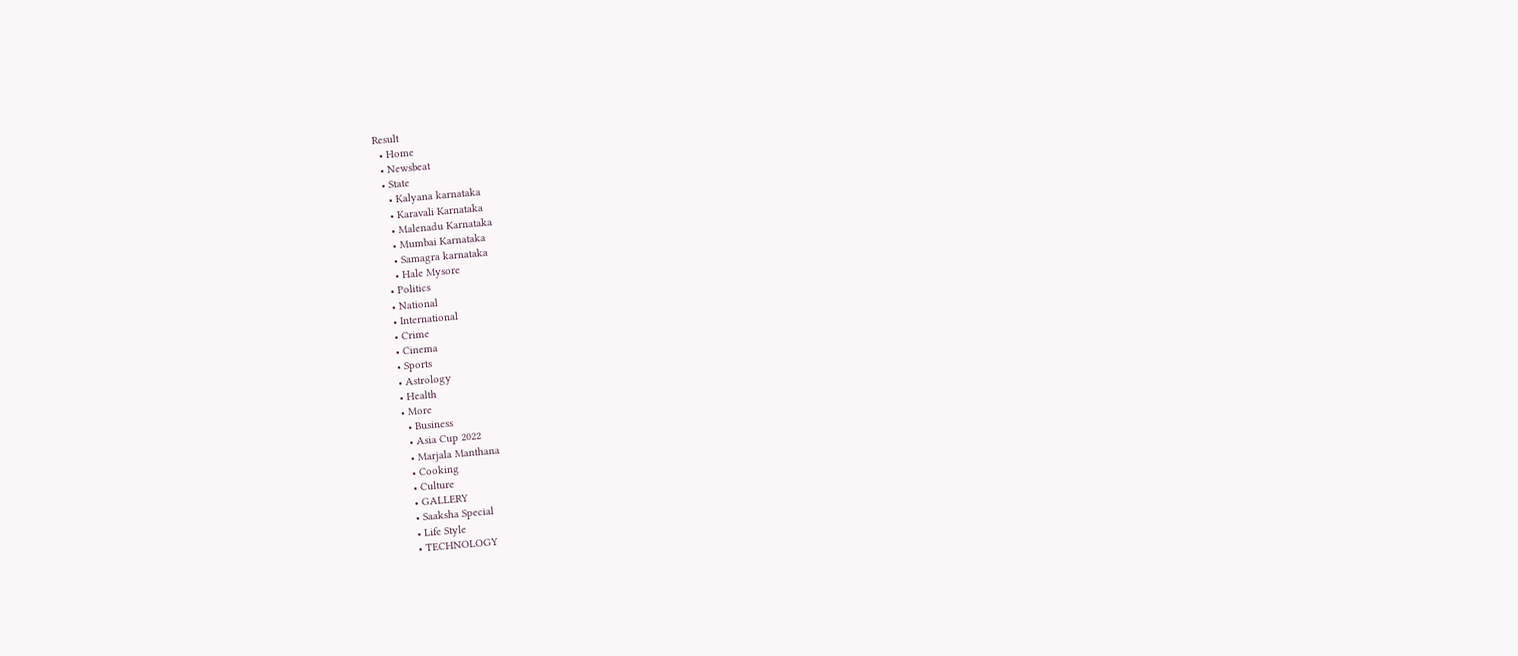Result
  • Home
  • Newsbeat
  • State
    • Kalyana karnataka
    • Karavali Karnataka
    • Malenadu Karnataka
    • Mumbai Karnataka
    • Samagra karnataka
    • Hale Mysore
  • Politics
  • National
  • International
  • Crime
  • Cinema
  • Sports
  • Astrology
  • Health
  • More
    • Business
    • Asia Cup 2022
    • Marjala Manthana
    • Cooking
    • Culture
    • GALLERY
    • Saaksha Special
    • Life Style
    • TECHNOLOGY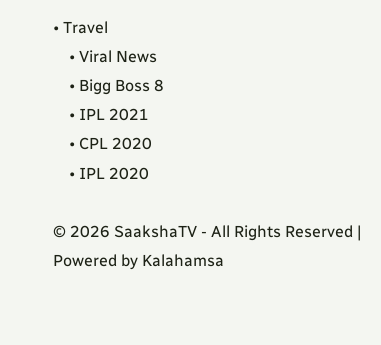• Travel
    • Viral News
    • Bigg Boss 8
    • IPL 2021
    • CPL 2020
    • IPL 2020

© 2026 SaakshaTV - All Rights Reserved | Powered by Kalahamsa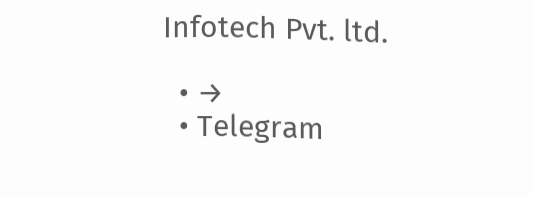Infotech Pvt. ltd.

  • →
  • Telegram